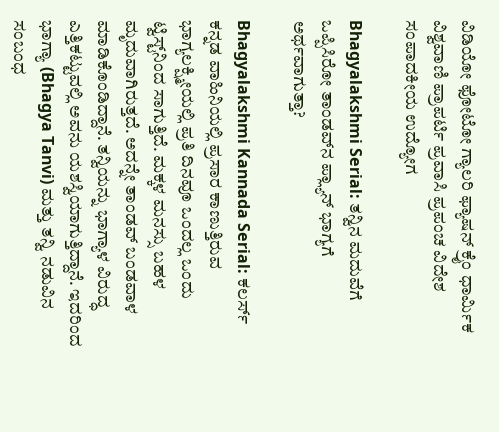ವಿಡಿಯೋ ಫೋಟೋ ಗ್ಯಾಲರಿ ಫ್ಯಾಷನ್ ಕ್ರೈಂ ಧಾರ್ಮಿಕ ವಿಶ್ವವಾಣಿ ಪ್ರಾಪರ್ಟಿ ಪ್ರವಾಸಿ ಪ್ರಪಂಚ ವಿದೇಶ ಸಂಪಾದಕೀಯ ಉದ್ಯೋಗ

Bhagyalakshmi Serial: ತನ್ವಿನ ಮದುವೆಗೆ ಒಪ್ಪಿಸಿರೋ ತಾಂಡವ್‌ನ ಪ್ಲ್ಯಾನ್‌ ಭಾಗ್ಯಗೆ ಅರ್ಥವಾಗುತ್ತಾ?

Bhagyalakshmi Kannada Serial: ಕಲರ್ಸ್‌ ಕನ್ನಡ ವಾಹಿನಿಯಲ್ಲಿ ಪ್ರಸಾರ ಕಾಣುತ್ತಿರುವ ಭಾಗ್ಯಲಕ್ಷ್ಮೀಯಲ್ಲಿ ಪ್ರತಿ ದಿನವೂ ಒಂದಲ್ಲ ಒಂದು ಟ್ವಿಸ್ಟ್‌ನಿಂದ ಸಾಗುತ್ತಿದೆ. ಮಕ್ಕಳ ಮನಸ್ಸು ಬಹಳ ಮೃದುವಾಗಿರುತ್ತದೆ. ಅದನ್ನೇ ತಾಂಡವ್ ಬಂಡವಾಳ ಮಾಡಿಕೊಂಡಿದ್ದಾನೆ. ತನ್ವಿಯನ್ನು ಭಾಗ್ಯಾಳ ವಿರುದ್ಧ ಎತ್ತಿಕಟ್ಟುವಲ್ಲಿ ಅವನು ಯಶಸ್ವಿಯಾಗುತ್ತಿದ್ದಾನೆ. ಇದರಿಂದ ಭಾಗ್ಯಾ (Bhagya Tanvi) ಮತ್ತು ತನ್ವಿ ನಡುವಿನ ಸಂಬಂಧ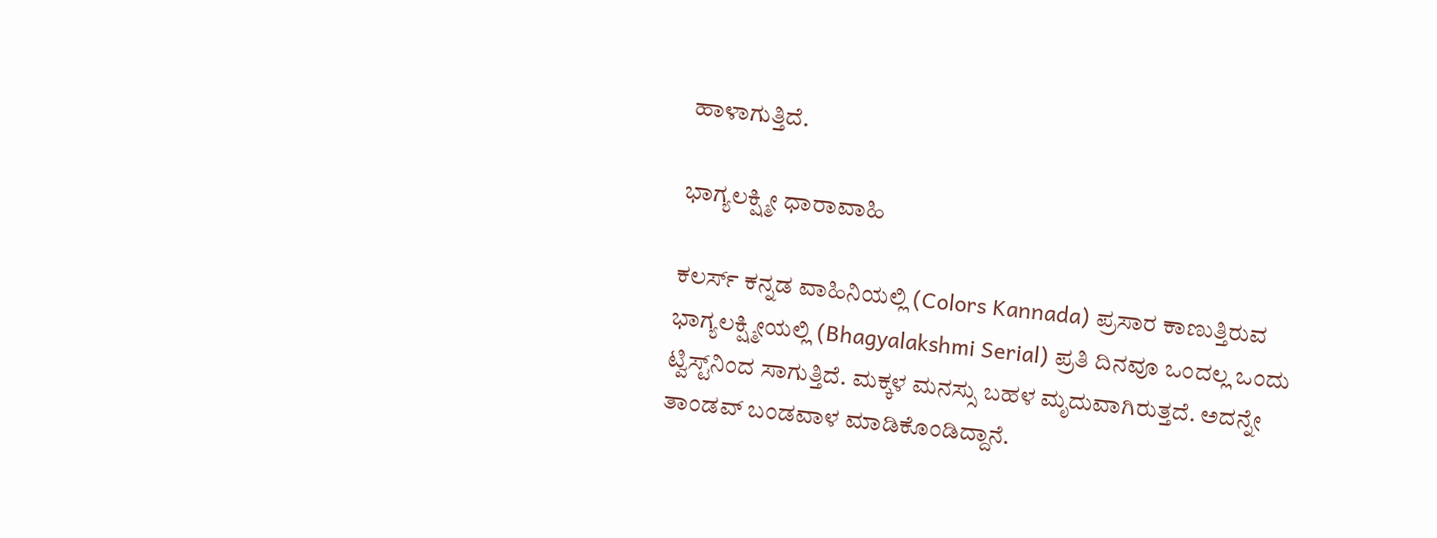ಹಾಳಾಗುತ್ತಿದೆ.

ಭಾಗ್ಯಲಕ್ಷ್ಮೀ ಧಾರಾವಾಹಿ

ಕಲರ್ಸ್‌ ಕನ್ನಡ ವಾಹಿನಿಯಲ್ಲಿ (Colors Kannada) ಪ್ರಸಾರ ಕಾಣುತ್ತಿರುವ ಭಾಗ್ಯಲಕ್ಷ್ಮೀಯಲ್ಲಿ (Bhagyalakshmi Serial) ಪ್ರತಿ ದಿನವೂ ಒಂದಲ್ಲ ಒಂದು ಟ್ವಿಸ್ಟ್‌ನಿಂದ ಸಾಗುತ್ತಿದೆ. ಮಕ್ಕಳ ಮನಸ್ಸು ಬಹಳ ಮೃದುವಾಗಿರುತ್ತದೆ. ಅದನ್ನೇ ತಾಂಡವ್ ಬಂಡವಾಳ ಮಾಡಿಕೊಂಡಿದ್ದಾನೆ.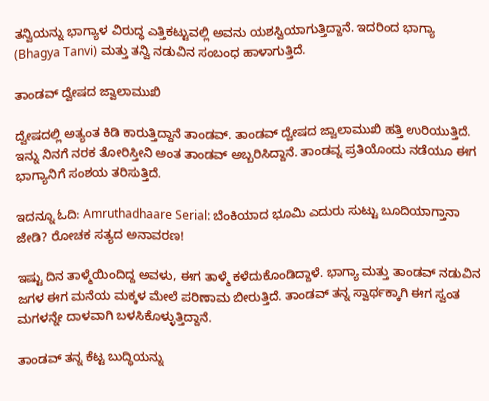ತನ್ವಿಯನ್ನು ಭಾಗ್ಯಾಳ ವಿರುದ್ಧ ಎತ್ತಿಕಟ್ಟುವಲ್ಲಿ ಅವನು ಯಶಸ್ವಿಯಾಗುತ್ತಿದ್ದಾನೆ. ಇದರಿಂದ ಭಾಗ್ಯಾ (Bhagya Tanvi) ಮತ್ತು ತನ್ವಿ ನಡುವಿನ ಸಂಬಂಧ ಹಾಳಾಗುತ್ತಿದೆ.

ತಾಂಡವ್‌ ದ್ವೇಷದ ಜ್ವಾಲಾಮುಖಿ

ದ್ವೇಷದಲ್ಲಿ ಅತ್ಯಂತ ಕಿಡಿ ಕಾರುತ್ತಿದ್ದಾನೆ ತಾಂಡವ್‌. ತಾಂಡವ್‌ ದ್ವೇಷದ ಜ್ವಾಲಾಮುಖಿ ಹತ್ತಿ ಉರಿಯುತ್ತಿದೆ. ಇನ್ನು ನಿನಗೆ ನರಕ ತೋರಿಸ್ತೀನಿ ಅಂತ ತಾಂಡವ್‌ ಅಬ್ಬರಿಸಿದ್ದಾನೆ. ತಾಂಡವ್ನ ಪ್ರತಿಯೊಂದು ನಡೆಯೂ ಈಗ ಭಾಗ್ಯಾನಿಗೆ ಸಂಶಯ ತರಿಸುತ್ತಿದೆ.

ಇದನ್ನೂ ಓದಿ: Amruthadhaare Serial: ಬೆಂಕಿಯಾದ ಭೂಮಿ ಎದುರು ಸುಟ್ಟು ಬೂದಿಯಾಗ್ತಾನಾ ಜೇಡಿ? ರೋಚಕ ಸತ್ಯದ ಅನಾವರಣ!

ಇಷ್ಟು ದಿನ ತಾಳ್ಮೆಯಿಂದಿದ್ದ ಅವಳು, ಈಗ ತಾಳ್ಮೆ ಕಳೆದುಕೊಂಡಿದ್ದಾಳೆ. ಭಾಗ್ಯಾ ಮತ್ತು ತಾಂಡವ್ ನಡುವಿನ ಜಗಳ ಈಗ ಮನೆಯ ಮಕ್ಕಳ ಮೇಲೆ ಪರಿಣಾಮ ಬೀರುತ್ತಿದೆ. ತಾಂಡವ್ ತನ್ನ ಸ್ವಾರ್ಥಕ್ಕಾಗಿ ಈಗ ಸ್ವಂತ ಮಗಳನ್ನೇ ದಾಳವಾಗಿ ಬಳಸಿಕೊಳ್ಳುತ್ತಿದ್ದಾನೆ.

ತಾಂಡವ್ ತನ್ನ ಕೆಟ್ಟ ಬುದ್ಧಿಯನ್ನು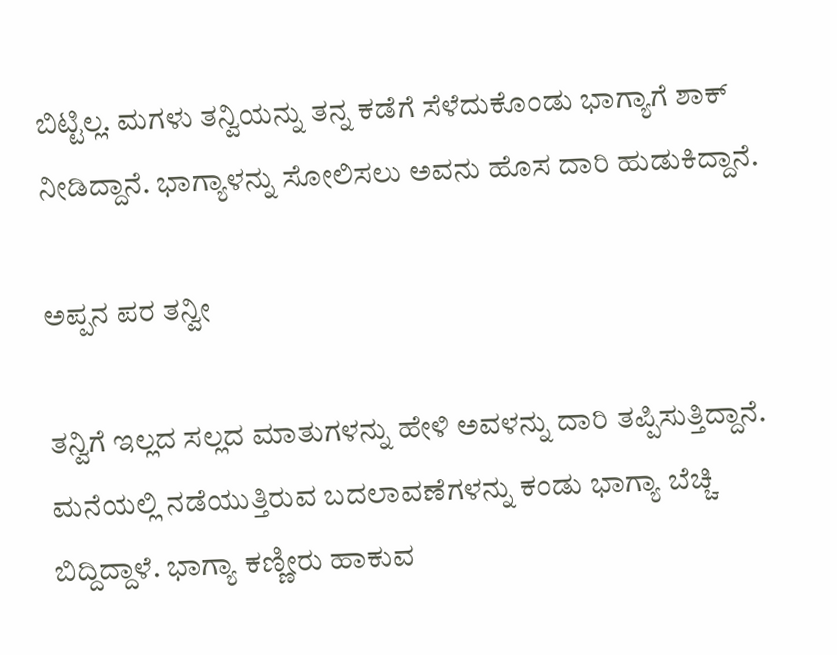ಬಿಟ್ಟಿಲ್ಲ. ಮಗಳು ತನ್ವಿಯನ್ನು ತನ್ನ ಕಡೆಗೆ ಸೆಳೆದುಕೊಂಡು ಭಾಗ್ಯಾಗೆ ಶಾಕ್ ನೀಡಿದ್ದಾನೆ. ಭಾಗ್ಯಾಳನ್ನು ಸೋಲಿಸಲು ಅವನು ಹೊಸ ದಾರಿ ಹುಡುಕಿದ್ದಾನೆ.

ಅಪ್ಪನ ಪರ ತನ್ವೀ

ತನ್ವಿಗೆ ಇಲ್ಲದ ಸಲ್ಲದ ಮಾತುಗಳನ್ನು ಹೇಳಿ ಅವಳನ್ನು ದಾರಿ ತಪ್ಪಿಸುತ್ತಿದ್ದಾನೆ. ಮನೆಯಲ್ಲಿ ನಡೆಯುತ್ತಿರುವ ಬದಲಾವಣೆಗಳನ್ನು ಕಂಡು ಭಾಗ್ಯಾ ಬೆಚ್ಚಿ ಬಿದ್ದಿದ್ದಾಳೆ. ಭಾಗ್ಯಾ ಕಣ್ಣೀರು ಹಾಕುವ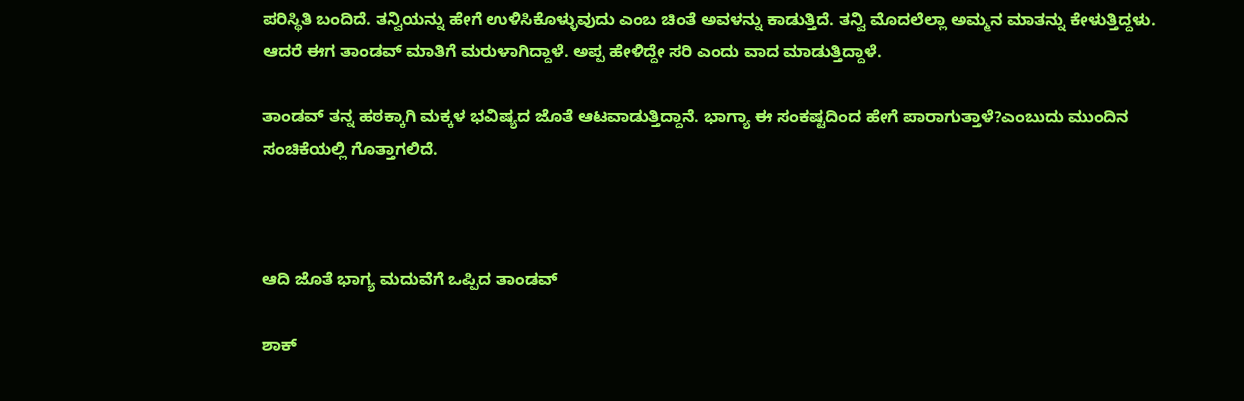ಪರಿಸ್ಥಿತಿ ಬಂದಿದೆ. ತನ್ವಿಯನ್ನು ಹೇಗೆ ಉಳಿಸಿಕೊಳ್ಳುವುದು ಎಂಬ ಚಿಂತೆ ಅವಳನ್ನು ಕಾಡುತ್ತಿದೆ. ತನ್ವಿ ಮೊದಲೆಲ್ಲಾ ಅಮ್ಮನ ಮಾತನ್ನು ಕೇಳುತ್ತಿದ್ದಳು. ಆದರೆ ಈಗ ತಾಂಡವ್ ಮಾತಿಗೆ ಮರುಳಾಗಿದ್ದಾಳೆ. ಅಪ್ಪ ಹೇಳಿದ್ದೇ ಸರಿ ಎಂದು ವಾದ ಮಾಡುತ್ತಿದ್ದಾಳೆ.

ತಾಂಡವ್ ತನ್ನ ಹಠಕ್ಕಾಗಿ ಮಕ್ಕಳ ಭವಿಷ್ಯದ ಜೊತೆ ಆಟವಾಡುತ್ತಿದ್ದಾನೆ. ಭಾಗ್ಯಾ ಈ ಸಂಕಷ್ಟದಿಂದ ಹೇಗೆ ಪಾರಾಗುತ್ತಾಳೆ?ಎಂಬುದು ಮುಂದಿನ ಸಂಚಿಕೆಯಲ್ಲಿ ಗೊತ್ತಾಗಲಿದೆ.



ಆದಿ ಜೊತೆ ಭಾಗ್ಯ ಮದುವೆಗೆ ಒಪ್ಪಿದ ತಾಂಡವ್‌

ಶಾಕ್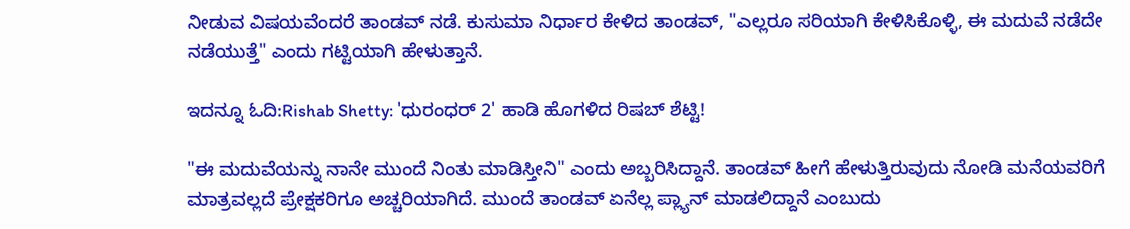ನೀಡುವ ವಿಷಯವೆಂದರೆ ತಾಂಡವ್ ನಡೆ. ಕುಸುಮಾ ನಿರ್ಧಾರ ಕೇಳಿದ ತಾಂಡವ್, "ಎಲ್ಲರೂ ಸರಿಯಾಗಿ ಕೇಳಿಸಿಕೊಳ್ಳಿ, ಈ ಮದುವೆ ನಡೆದೇ ನಡೆಯುತ್ತೆ" ಎಂದು ಗಟ್ಟಿಯಾಗಿ ಹೇಳುತ್ತಾನೆ.

ಇದನ್ನೂ ಓದಿ:Rishab Shetty: 'ಧುರಂಧರ್ 2' ಹಾಡಿ ಹೊಗಳಿದ ರಿಷಬ್ ಶೆಟ್ಟಿ!

"ಈ ಮದುವೆಯನ್ನು ನಾನೇ ಮುಂದೆ ನಿಂತು ಮಾಡಿಸ್ತೀನಿ" ಎಂದು ಅಬ್ಬರಿಸಿದ್ದಾನೆ. ತಾಂಡವ್ ಹೀಗೆ ಹೇಳುತ್ತಿರುವುದು ನೋಡಿ ಮನೆಯವರಿಗೆ ಮಾತ್ರವಲ್ಲದೆ ಪ್ರೇಕ್ಷಕರಿಗೂ ಅಚ್ಚರಿಯಾಗಿದೆ. ಮುಂದೆ ತಾಂಡವ್‌ ಏನೆಲ್ಲ ಪ್ಲ್ಯಾನ್‌ ಮಾಡಲಿದ್ದಾನೆ ಎಂಬುದು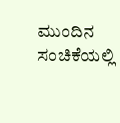ಮುಂದಿನ ಸಂಚಿಕೆಯಲ್ಲಿ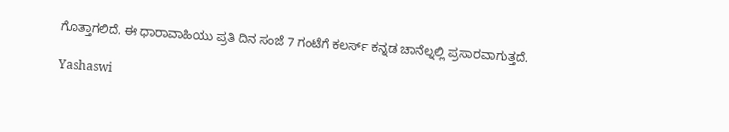ಗೊತ್ತಾಗಲಿದೆ. ಈ ಧಾರಾವಾಹಿಯು ಪ್ರತಿ ದಿನ ಸಂಜೆ 7 ಗಂಟೆಗೆ ಕಲರ್ಸ್ ಕನ್ನಡ ಚಾನೆಲ್ನಲ್ಲಿ ಪ್ರಸಾರವಾಗುತ್ತದೆ.

Yashaswi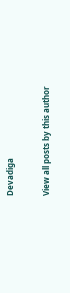Devadiga

View all posts by this author